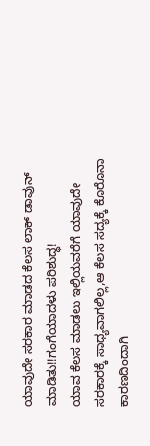ಯಾವುದೇ ಸರಕಾರ ಮಾಡದ ಕೆಲಸ ಲಾಕ್ ಡಾವುನ್ ಮಾಡಿತು!!ಗಂಗೆಯಾದಳು ಪರಿಶುದ್ಧ!
ಯಾವ ಕೆಲಸ ಮಾಡಲು ಇಲ್ಲಿಯವರೆಗೆ ಯಾವುದೇ ಸರಕಾರಕ್ಕೆ ಸಾಧ್ಯವಾಗಲಿಲ್ಲ,ಆ ಕೆಲಸ ಸದ್ಯಕ್ಕೆ ಕೊರೊನಾ ಕಾರಣದಿಂದಾಗಿ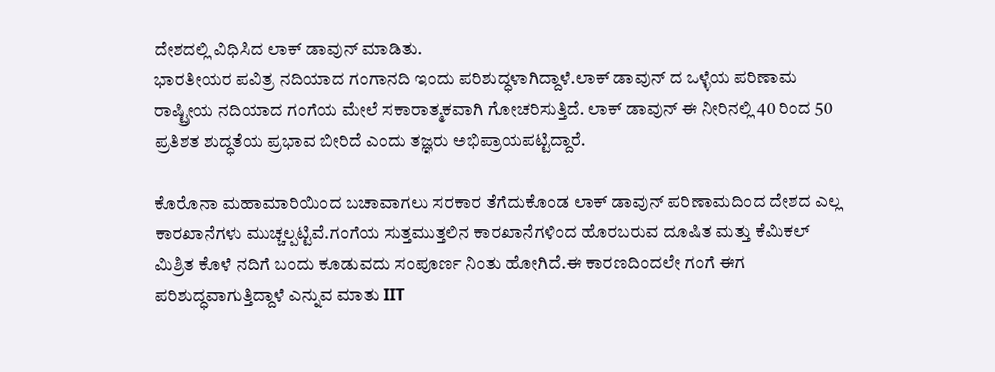ದೇಶದಲ್ಲಿ ವಿಧಿಸಿದ ಲಾಕ್ ಡಾವುನ್ ಮಾಡಿತು.
ಭಾರತೀಯರ ಪವಿತ್ರ ನದಿಯಾದ ಗಂಗಾನದಿ ಇಂದು ಪರಿಶುದ್ಧಳಾಗಿದ್ದಾಳೆ.ಲಾಕ್ ಡಾವುನ್ ದ ಒಳ್ಳೆಯ ಪರಿಣಾಮ ರಾಷ್ಟ್ರೀಯ ನದಿಯಾದ ಗಂಗೆಯ ಮೇಲೆ ಸಕಾರಾತ್ಮಕವಾಗಿ ಗೋಚರಿಸುತ್ತಿದೆ. ಲಾಕ್ ಡಾವುನ್ ಈ ನೀರಿನಲ್ಲಿ 40 ರಿಂದ 50 ಪ್ರತಿಶತ ಶುದ್ಧತೆಯ ಪ್ರಭಾವ ಬೀರಿದೆ ಎಂದು ತಜ್ಞರು ಅಭಿಪ್ರಾಯಪಟ್ಟಿದ್ದಾರೆ.

ಕೊರೊನಾ ಮಹಾಮಾರಿಯಿಂದ ಬಚಾವಾಗಲು ಸರಕಾರ ತೆಗೆದುಕೊಂಡ ಲಾಕ್ ಡಾವುನ್ ಪರಿಣಾಮದಿಂದ ದೇಶದ ಎಲ್ಲ ಕಾರಖಾನೆಗಳು ಮುಚ್ಚಲ್ಪಟ್ಟಿವೆ.ಗಂಗೆಯ ಸುತ್ತಮುತ್ತಲಿನ ಕಾರಖಾನೆಗಳಿಂದ ಹೊರಬರುವ ದೂಷಿತ ಮತ್ತು ಕೆಮಿಕಲ್ ಮಿಶ್ರಿತ ಕೊಳೆ ನದಿಗೆ ಬಂದು ಕೂಡುವದು ಸಂಪೂರ್ಣ ನಿಂತು ಹೋಗಿದೆ.ಈ ಕಾರಣದಿಂದಲೇ ಗಂಗೆ ಈಗ ಪರಿಶುದ್ಧವಾಗುತ್ತಿದ್ದಾಳೆ ಎನ್ನುವ ಮಾತು IIT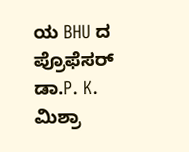ಯ BHU ದ ಪ್ರೊಫೆಸರ್ ಡಾ.P. K. ಮಿಶ್ರಾ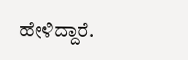ಹೇಳಿದ್ದಾರೆ.